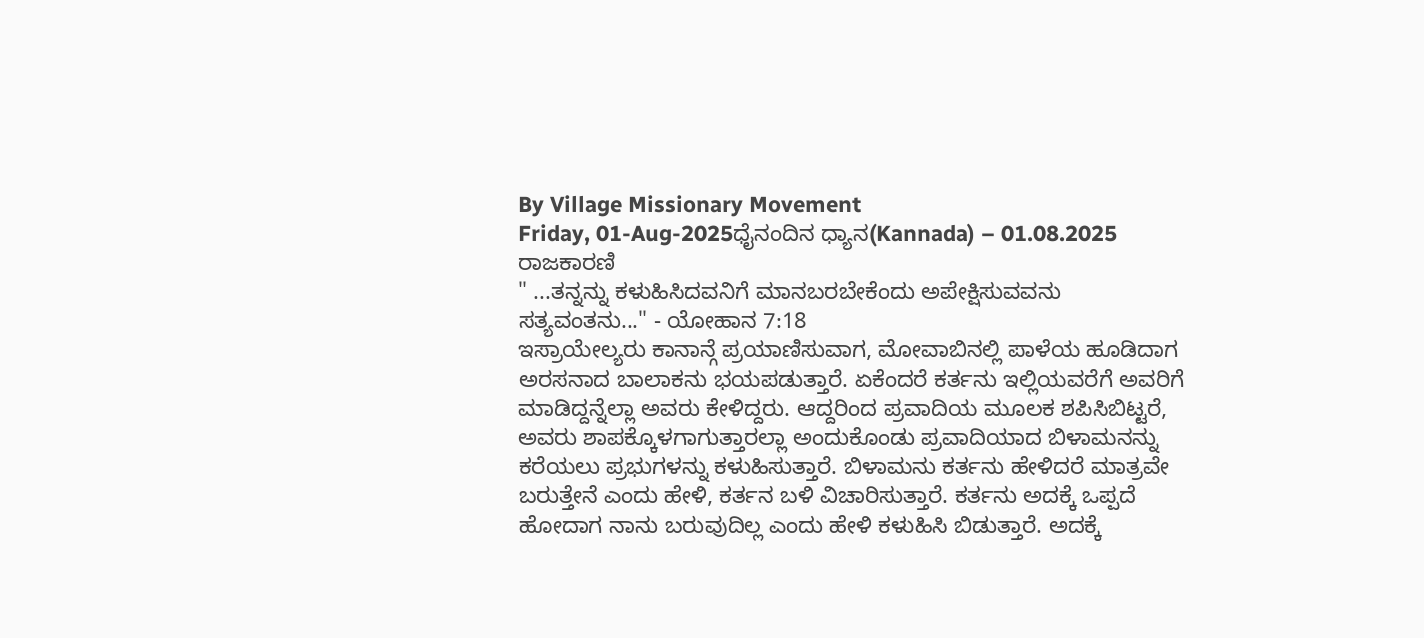By Village Missionary Movement
Friday, 01-Aug-2025ಧೈನಂದಿನ ಧ್ಯಾನ(Kannada) – 01.08.2025
ರಾಜಕಾರಣಿ
" ...ತನ್ನನ್ನು ಕಳುಹಿಸಿದವನಿಗೆ ಮಾನಬರಬೇಕೆಂದು ಅಪೇಕ್ಷಿಸುವವನು ಸತ್ಯವಂತನು..." - ಯೋಹಾನ 7:18
ಇಸ್ರಾಯೇಲ್ಯರು ಕಾನಾನ್ಗೆ ಪ್ರಯಾಣಿಸುವಾಗ, ಮೋವಾಬಿನಲ್ಲಿ ಪಾಳೆಯ ಹೂಡಿದಾಗ ಅರಸನಾದ ಬಾಲಾಕನು ಭಯಪಡುತ್ತಾರೆ. ಏಕೆಂದರೆ ಕರ್ತನು ಇಲ್ಲಿಯವರೆಗೆ ಅವರಿಗೆ ಮಾಡಿದ್ದನ್ನೆಲ್ಲಾ ಅವರು ಕೇಳಿದ್ದರು. ಆದ್ದರಿಂದ ಪ್ರವಾದಿಯ ಮೂಲಕ ಶಪಿಸಿಬಿಟ್ಟರೆ, ಅವರು ಶಾಪಕ್ಕೊಳಗಾಗುತ್ತಾರಲ್ಲಾ ಅಂದುಕೊಂಡು ಪ್ರವಾದಿಯಾದ ಬಿಳಾಮನನ್ನು ಕರೆಯಲು ಪ್ರಭುಗಳನ್ನು ಕಳುಹಿಸುತ್ತಾರೆ. ಬಿಳಾಮನು ಕರ್ತನು ಹೇಳಿದರೆ ಮಾತ್ರವೇ ಬರುತ್ತೇನೆ ಎಂದು ಹೇಳಿ, ಕರ್ತನ ಬಳಿ ವಿಚಾರಿಸುತ್ತಾರೆ. ಕರ್ತನು ಅದಕ್ಕೆ ಒಪ್ಪದೆ ಹೋದಾಗ ನಾನು ಬರುವುದಿಲ್ಲ ಎಂದು ಹೇಳಿ ಕಳುಹಿಸಿ ಬಿಡುತ್ತಾರೆ. ಅದಕ್ಕೆ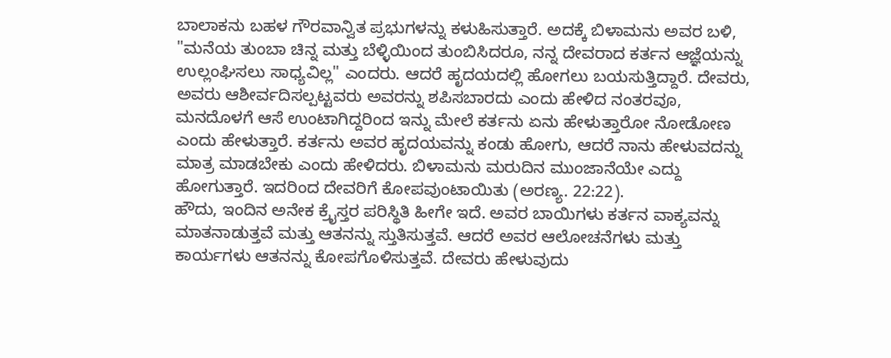ಬಾಲಾಕನು ಬಹಳ ಗೌರವಾನ್ವಿತ ಪ್ರಭುಗಳನ್ನು ಕಳುಹಿಸುತ್ತಾರೆ. ಅದಕ್ಕೆ ಬಿಳಾಮನು ಅವರ ಬಳಿ, "ಮನೆಯ ತುಂಬಾ ಚಿನ್ನ ಮತ್ತು ಬೆಳ್ಳಿಯಿಂದ ತುಂಬಿಸಿದರೂ, ನನ್ನ ದೇವರಾದ ಕರ್ತನ ಆಜ್ಞೆಯನ್ನು ಉಲ್ಲಂಘಿಸಲು ಸಾಧ್ಯವಿಲ್ಲ" ಎಂದರು. ಆದರೆ ಹೃದಯದಲ್ಲಿ ಹೋಗಲು ಬಯಸುತ್ತಿದ್ದಾರೆ. ದೇವರು, ಅವರು ಆಶೀರ್ವದಿಸಲ್ಪಟ್ಟವರು ಅವರನ್ನು ಶಪಿಸಬಾರದು ಎಂದು ಹೇಳಿದ ನಂತರವೂ, ಮನದೊಳಗೆ ಆಸೆ ಉಂಟಾಗಿದ್ದರಿಂದ ಇನ್ನು ಮೇಲೆ ಕರ್ತನು ಏನು ಹೇಳುತ್ತಾರೋ ನೋಡೋಣ ಎಂದು ಹೇಳುತ್ತಾರೆ. ಕರ್ತನು ಅವರ ಹೃದಯವನ್ನು ಕಂಡು ಹೋಗು, ಆದರೆ ನಾನು ಹೇಳುವದನ್ನು ಮಾತ್ರ ಮಾಡಬೇಕು ಎಂದು ಹೇಳಿದರು. ಬಿಳಾಮನು ಮರುದಿನ ಮುಂಜಾನೆಯೇ ಎದ್ದು ಹೋಗುತ್ತಾರೆ. ಇದರಿಂದ ದೇವರಿಗೆ ಕೋಪವುಂಟಾಯಿತು (ಅರಣ್ಯ. 22:22).
ಹೌದು, ಇಂದಿನ ಅನೇಕ ಕ್ರೈಸ್ತರ ಪರಿಸ್ಥಿತಿ ಹೀಗೇ ಇದೆ. ಅವರ ಬಾಯಿಗಳು ಕರ್ತನ ವಾಕ್ಯವನ್ನು ಮಾತನಾಡುತ್ತವೆ ಮತ್ತು ಆತನನ್ನು ಸ್ತುತಿಸುತ್ತವೆ. ಆದರೆ ಅವರ ಆಲೋಚನೆಗಳು ಮತ್ತು ಕಾರ್ಯಗಳು ಆತನನ್ನು ಕೋಪಗೊಳಿಸುತ್ತವೆ. ದೇವರು ಹೇಳುವುದು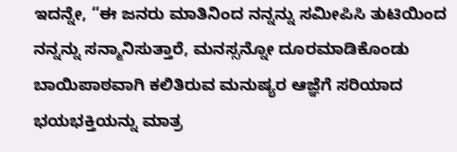ಇದನ್ನೇ, “ಈ ಜನರು ಮಾತಿನಿಂದ ನನ್ನನ್ನು ಸಮೀಪಿಸಿ ತುಟಿಯಿಂದ ನನ್ನನ್ನು ಸನ್ಮಾನಿಸುತ್ತಾರೆ, ಮನಸ್ಸನ್ನೋ ದೂರಮಾಡಿಕೊಂಡು ಬಾಯಿಪಾಠವಾಗಿ ಕಲಿತಿರುವ ಮನುಷ್ಯರ ಆಜ್ಞೆಗೆ ಸರಿಯಾದ ಭಯಭಕ್ತಿಯನ್ನು ಮಾತ್ರ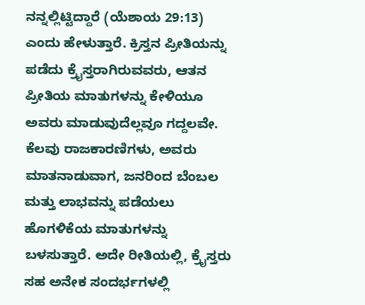ನನ್ನಲ್ಲಿಟ್ಟಿದ್ದಾರೆ (ಯೆಶಾಯ 29:13) ಎಂದು ಹೇಳುತ್ತಾರೆ. ಕ್ರಿಸ್ತನ ಪ್ರೀತಿಯನ್ನು ಪಡೆದು ಕ್ರೈಸ್ತರಾಗಿರುವವರು, ಆತನ ಪ್ರೀತಿಯ ಮಾತುಗಳನ್ನು ಕೇಳಿಯೂ ಅವರು ಮಾಡುವುದೆಲ್ಲವೂ ಗದ್ದಲವೇ. ಕೆಲವು ರಾಜಕಾರಣಿಗಳು, ಅವರು ಮಾತನಾಡುವಾಗ, ಜನರಿಂದ ಬೆಂಬಲ ಮತ್ತು ಲಾಭವನ್ನು ಪಡೆಯಲು ಹೊಗಳಿಕೆಯ ಮಾತುಗಳನ್ನು ಬಳಸುತ್ತಾರೆ. ಅದೇ ರೀತಿಯಲ್ಲಿ, ಕ್ರೈಸ್ತರು ಸಹ ಅನೇಕ ಸಂದರ್ಭಗಳಲ್ಲಿ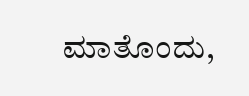ಮಾತೊಂದು,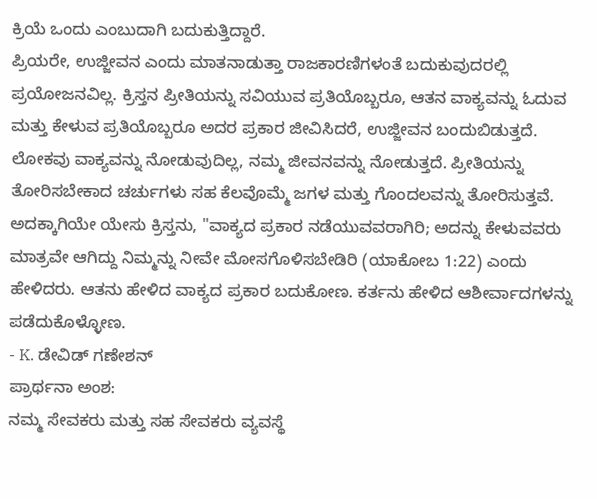ಕ್ರಿಯೆ ಒಂದು ಎಂಬುದಾಗಿ ಬದುಕುತ್ತಿದ್ದಾರೆ.
ಪ್ರಿಯರೇ, ಉಜ್ಜೀವನ ಎಂದು ಮಾತನಾಡುತ್ತಾ ರಾಜಕಾರಣಿಗಳಂತೆ ಬದುಕುವುದರಲ್ಲಿ ಪ್ರಯೋಜನವಿಲ್ಲ. ಕ್ರಿಸ್ತನ ಪ್ರೀತಿಯನ್ನು ಸವಿಯುವ ಪ್ರತಿಯೊಬ್ಬರೂ, ಆತನ ವಾಕ್ಯವನ್ನು ಓದುವ ಮತ್ತು ಕೇಳುವ ಪ್ರತಿಯೊಬ್ಬರೂ ಅದರ ಪ್ರಕಾರ ಜೀವಿಸಿದರೆ, ಉಜ್ಜೀವನ ಬಂದುಬಿಡುತ್ತದೆ. ಲೋಕವು ವಾಕ್ಯವನ್ನು ನೋಡುವುದಿಲ್ಲ, ನಮ್ಮ ಜೀವನವನ್ನು ನೋಡುತ್ತದೆ. ಪ್ರೀತಿಯನ್ನು ತೋರಿಸಬೇಕಾದ ಚರ್ಚುಗಳು ಸಹ ಕೆಲವೊಮ್ಮೆ ಜಗಳ ಮತ್ತು ಗೊಂದಲವನ್ನು ತೋರಿಸುತ್ತವೆ. ಅದಕ್ಕಾಗಿಯೇ ಯೇಸು ಕ್ರಿಸ್ತನು, "ವಾಕ್ಯದ ಪ್ರಕಾರ ನಡೆಯುವವರಾಗಿರಿ; ಅದನ್ನು ಕೇಳುವವರು ಮಾತ್ರವೇ ಆಗಿದ್ದು ನಿಮ್ಮನ್ನು ನೀವೇ ಮೋಸಗೊಳಿಸಬೇಡಿರಿ (ಯಾಕೋಬ 1:22) ಎಂದು ಹೇಳಿದರು. ಆತನು ಹೇಳಿದ ವಾಕ್ಯದ ಪ್ರಕಾರ ಬದುಕೋಣ. ಕರ್ತನು ಹೇಳಿದ ಆಶೀರ್ವಾದಗಳನ್ನು ಪಡೆದುಕೊಳ್ಳೋಣ.
- K. ಡೇವಿಡ್ ಗಣೇಶನ್
ಪ್ರಾರ್ಥನಾ ಅಂಶ:
ನಮ್ಮ ಸೇವಕರು ಮತ್ತು ಸಹ ಸೇವಕರು ವ್ಯವಸ್ಥೆ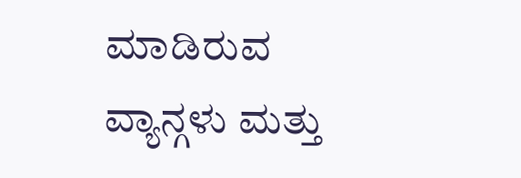ಮಾಡಿರುವ ವ್ಯಾನ್ಗಳು ಮತ್ತು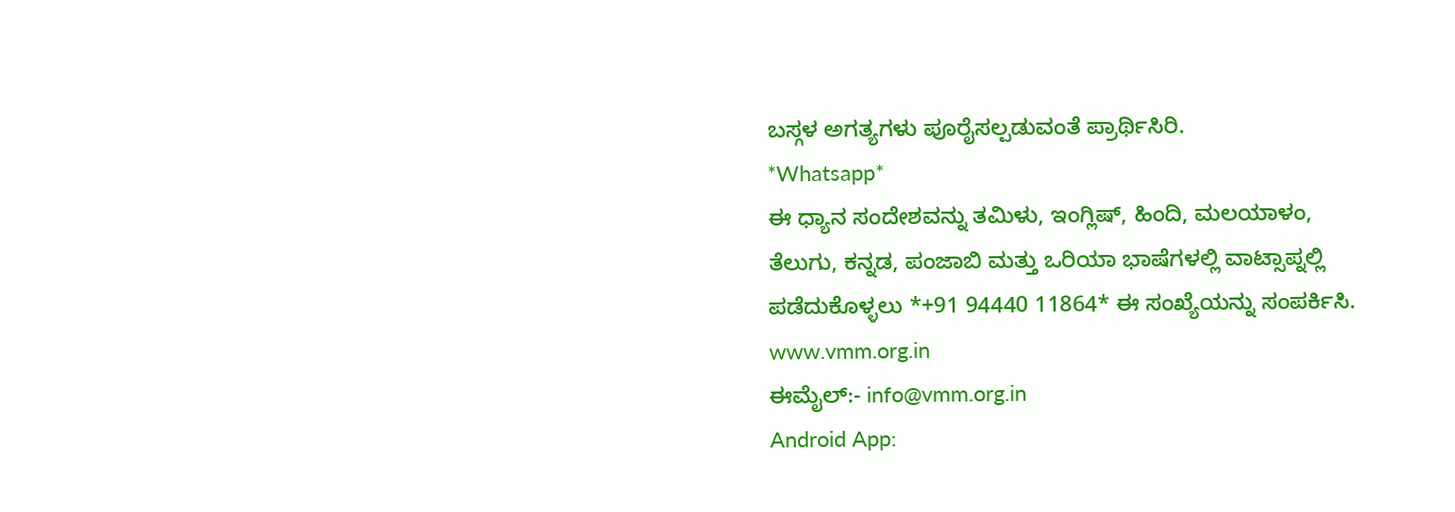ಬಸ್ಗಳ ಅಗತ್ಯಗಳು ಪೂರೈಸಲ್ಪಡುವಂತೆ ಪ್ರಾರ್ಥಿಸಿರಿ.
*Whatsapp*
ಈ ಧ್ಯಾನ ಸಂದೇಶವನ್ನು ತಮಿಳು, ಇಂಗ್ಲಿಷ್, ಹಿಂದಿ, ಮಲಯಾಳಂ, ತೆಲುಗು, ಕನ್ನಡ, ಪಂಜಾಬಿ ಮತ್ತು ಒರಿಯಾ ಭಾಷೆಗಳಲ್ಲಿ ವಾಟ್ಸಾಪ್ನಲ್ಲಿ ಪಡೆದುಕೊಳ್ಳಲು *+91 94440 11864* ಈ ಸಂಖ್ಯೆಯನ್ನು ಸಂಪರ್ಕಿಸಿ.
www.vmm.org.in
ಈಮೈಲ್:- info@vmm.org.in
Android App: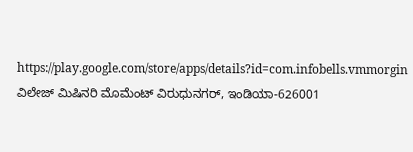https://play.google.com/store/apps/details?id=com.infobells.vmmorgin
ವಿಲೇಜ್ ಮಿಷಿನರಿ ಮೊಮೆಂಟ್ ವಿರುಧುನಗರ್, ಇಂಡಿಯಾ-626001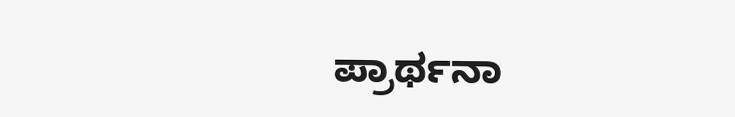ಪ್ರಾರ್ಥನಾ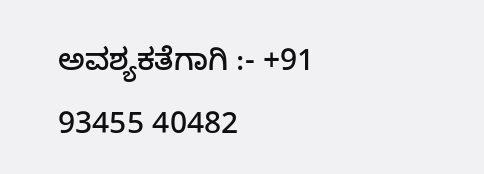ಅವಶ್ಯಕತೆಗಾಗಿ :- +91 93455 40482